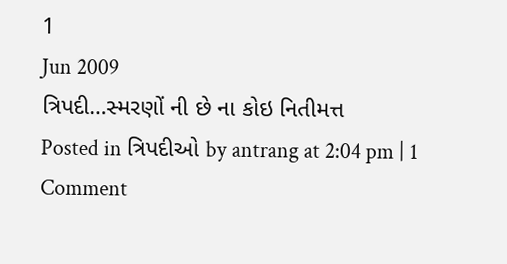1
Jun 2009
ત્રિપદી…સ્મરણોં ની છે ના કોઇ નિતીમત્ત
Posted in ત્રિપદીઓ by antrang at 2:04 pm | 1 Comment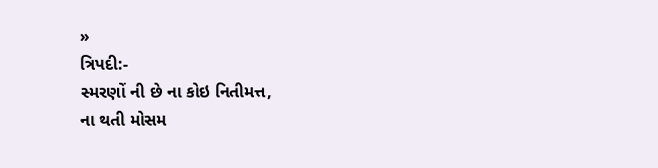»
ત્રિપદી:-
સ્મરણોં ની છે ના કોઇ નિતીમત્ત,
ના થતી મોસમ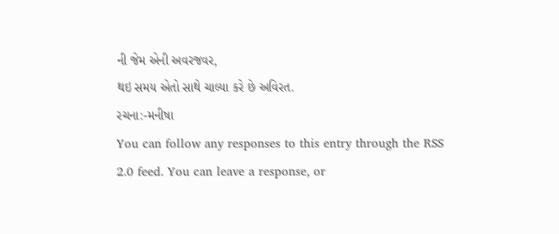ની જેમ એની અવરજવર,
થઇ સમય એતો સાથે ચાલ્યા કરે છે અવિરત.
રચના:-મનીષા
You can follow any responses to this entry through the RSS 2.0 feed. You can leave a response, or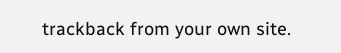trackback from your own site.